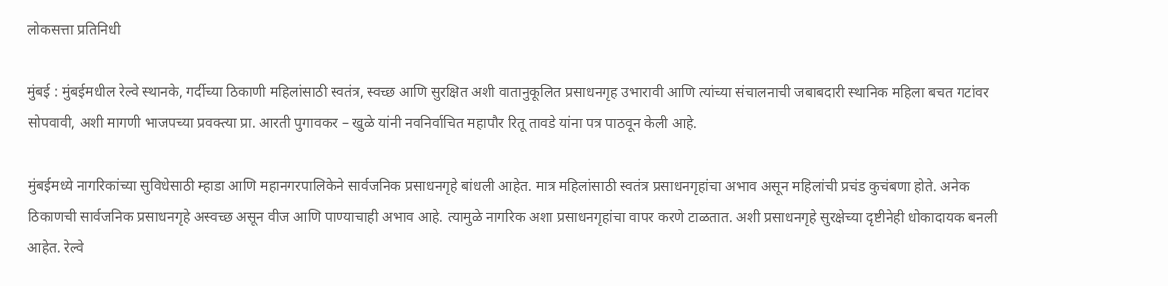लोकसत्ता प्रतिनिधी

मुंबई : मुंबईमधील रेल्वे स्थानके, गर्दीच्या ठिकाणी महिलांसाठी स्वतंत्र, स्वच्छ आणि सुरक्षित अशी वातानुकूलित प्रसाधनगृह उभारावी आणि त्यांच्या संचालनाची जबाबदारी स्थानिक महिला बचत गटांवर सोपवावी, अशी मागणी भाजपच्या प्रवक्त्या प्रा. आरती पुगावकर – खुळे यांनी नवनिर्वाचित महापौर रितू तावडे यांना पत्र पाठवून केली आहे.

मुंबईमध्ये नागरिकांच्या सुविधेसाठी म्हाडा आणि महानगरपालिकेने सार्वजनिक प्रसाधनगृहे बांधली आहेत. मात्र महिलांसाठी स्वतंत्र प्रसाधनगृहांचा अभाव असून महिलांची प्रचंड कुचंबणा होते. अनेक ठिकाणची सार्वजनिक प्रसाधनगृहे अस्वच्छ असून वीज आणि पाण्याचाही अभाव आहे. त्यामुळे नागरिक अशा प्रसाधनगृहांचा वापर करणे टाळतात. अशी प्रसाधनगृहे सुरक्षेच्या दृष्टीनेही धोकादायक बनली आहेत. रेल्वे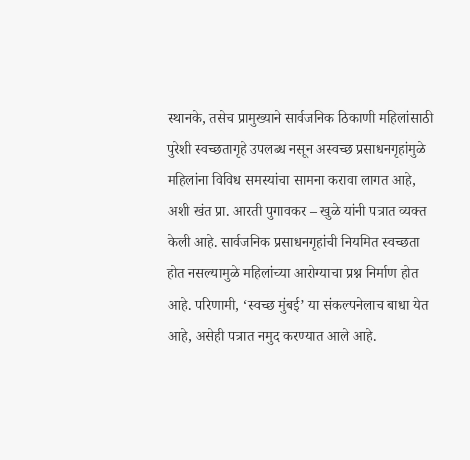स्थानके, तसेच प्रामुख्याने सार्वजनिक ठिकाणी महिलांसाठी पुरेशी स्वच्छतागृहे उपलब्ध नसून अस्वच्छ प्रसाधनगृहांमुळे महिलांना विविध समस्यांचा सामना करावा लागत आहे, अशी खंत प्रा. आरती पुगावकर – खुळे यांनी पत्रात व्यक्त केली आहे. सार्वजनिक प्रसाधनगृहांची नियमित स्वच्छता होत नसल्यामुळे महिलांच्या आरोग्याचा प्रश्न निर्माण होत आहे. परिणामी, ‘स्वच्छ मुंबई’ या संकल्पनेलाच बाधा येत आहे, असेही पत्रात नमुद करण्यात आले आहे.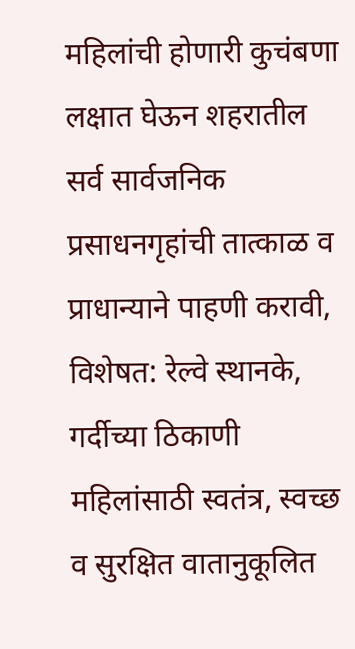महिलांची होणारी कुचंबणा लक्षात घेऊन शहरातील सर्व सार्वजनिक प्रसाधनगृहांची तात्काळ व प्राधान्याने पाहणी करावी, विशेषत: रेल्वे स्थानके, गर्दीच्या ठिकाणी महिलांसाठी स्वतंत्र, स्वच्छ व सुरक्षित वातानुकूलित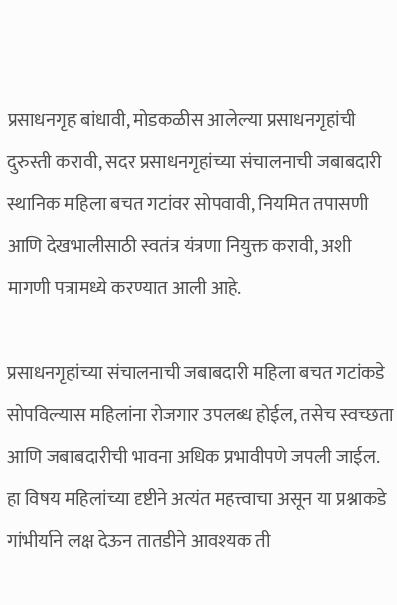प्रसाधनगृह बांधावी, मोडकळीस आलेल्या प्रसाधनगृहांची दुरुस्ती करावी, सदर प्रसाधनगृहांच्या संचालनाची जबाबदारी स्थानिक महिला बचत गटांवर सोपवावी, नियमित तपासणी आणि देखभालीसाठी स्वतंत्र यंत्रणा नियुक्त करावी, अशी मागणी पत्रामध्ये करण्यात आली आहे.

प्रसाधनगृहांच्या संचालनाची जबाबदारी महिला बचत गटांकडे सोपविल्यास महिलांना रोजगार उपलब्ध होईल, तसेच स्वच्छता आणि जबाबदारीची भावना अधिक प्रभावीपणे जपली जाईल. हा विषय महिलांच्या दृष्टीने अत्यंत महत्त्वाचा असून या प्रश्नाकडे गांभीर्याने लक्ष देऊन तातडीने आवश्यक ती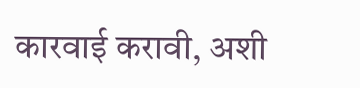कारवाई करावी, अशी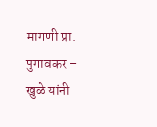मागणी प्रा. पुगावकर – खुळे यांनी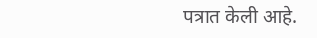पत्रात केली आहे.